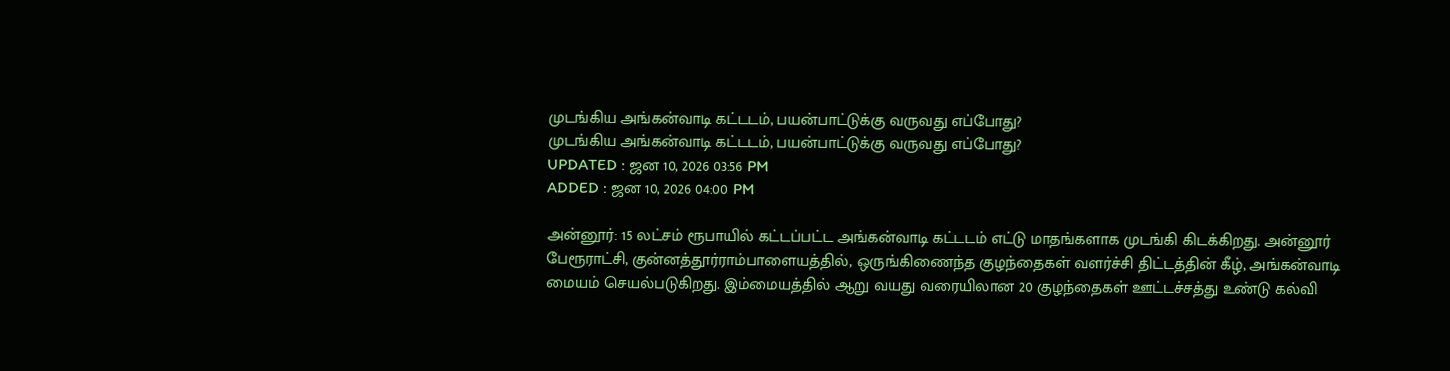முடங்கிய அங்கன்வாடி கட்டடம், பயன்பாட்டுக்கு வருவது எப்போது?
முடங்கிய அங்கன்வாடி கட்டடம், பயன்பாட்டுக்கு வருவது எப்போது?
UPDATED : ஜன 10, 2026 03:56 PM
ADDED : ஜன 10, 2026 04:00 PM

அன்னூர்: 15 லட்சம் ரூபாயில் கட்டப்பட்ட அங்கன்வாடி கட்டடம் எட்டு மாதங்களாக முடங்கி கிடக்கிறது. அன்னூர் பேரூராட்சி, குன்னத்தூர்ராம்பாளையத்தில், ஒருங்கிணைந்த குழந்தைகள் வளர்ச்சி திட்டத்தின் கீழ், அங்கன்வாடி மையம் செயல்படுகிறது. இம்மையத்தில் ஆறு வயது வரையிலான 20 குழந்தைகள் ஊட்டச்சத்து உண்டு கல்வி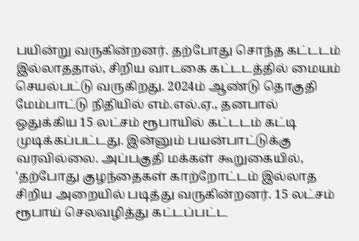பயின்று வருகின்றனர். தற்போது சொந்த கட்டடம் இல்லாததால், சிறிய வாடகை கட்டடத்தில் மையம் செயல்பட்டு வருகிறது. 2024ம் ஆண்டு தொகுதி மேம்பாட்டு நிதியில் எம்.எல்.ஏ., தனபால் ஒதுக்கிய 15 லட்சம் ரூபாயில் கட்டடம் கட்டி முடிக்கப்பட்டது. இன்னும் பயன்பாட்டுக்கு வரவில்லை. அப்பகுதி மக்கள் கூறுகையில், 'தற்போது குழந்தைகள் காற்றோட்டம் இல்லாத சிறிய அறையில் படித்து வருகின்றனர். 15 லட்சம் ரூபாய் செலவழித்து கட்டப்பட்ட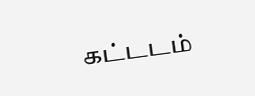கட்டடம்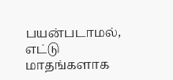பயன்படாமல், எட்டு மாதங்களாக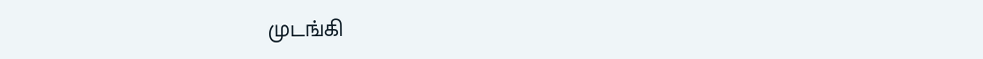முடங்கி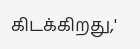கிடக்கிறது,'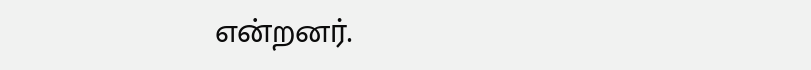என்றனர்.